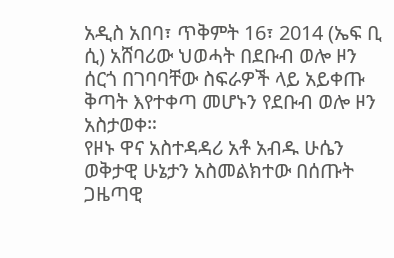አዲስ አበባ፣ ጥቅምት 16፣ 2014 (ኤፍ ቢ ሲ) አሸባሪው ህወሓት በደቡብ ወሎ ዞን ሰርጎ በገባባቸው ስፍራዎች ላይ አይቀጡ ቅጣት እየተቀጣ መሆኑን የደቡብ ወሎ ዞን አስታወቀ።
የዞኑ ዋና አስተዳዳሪ አቶ አብዱ ሁሴን ወቅታዊ ሁኔታን አስመልክተው በሰጡት ጋዜጣዊ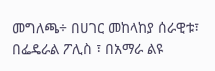መግለጫ÷ በሀገር መከላከያ ሰራዊቱ፣ በፌዴራል ፖሊስ ፣ በአማራ ልዩ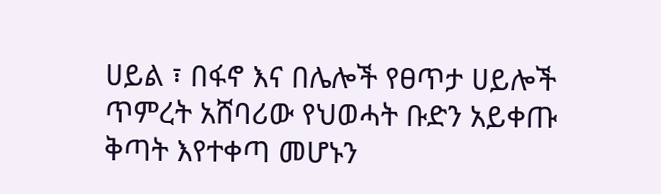ሀይል ፣ በፋኖ እና በሌሎች የፀጥታ ሀይሎች ጥምረት አሸባሪው የህወሓት ቡድን አይቀጡ ቅጣት እየተቀጣ መሆኑን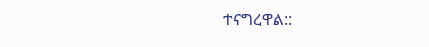ተናግረዋል::